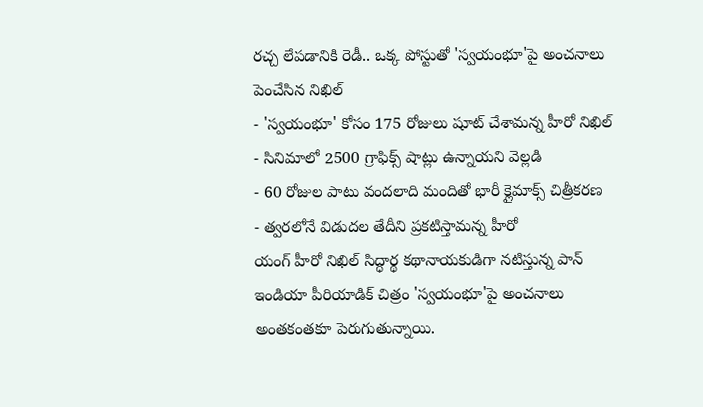రచ్చ లేపడానికి రెడీ.. ఒక్క పోస్టుతో 'స్వయంభూ'పై అంచనాలు పెంచేసిన నిఖిల్
- 'స్వయంభూ' కోసం 175 రోజులు షూట్ చేశామన్న హీరో నిఖిల్
- సినిమాలో 2500 గ్రాఫిక్స్ షాట్లు ఉన్నాయని వెల్లడి
- 60 రోజుల పాటు వందలాది మందితో భారీ క్లైమాక్స్ చిత్రీకరణ
- త్వరలోనే విడుదల తేదీని ప్రకటిస్తామన్న హీరో
యంగ్ హీరో నిఖిల్ సిద్ధార్థ కథానాయకుడిగా నటిస్తున్న పాన్ ఇండియా పీరియాడిక్ చిత్రం 'స్వయంభూ'పై అంచనాలు అంతకంతకూ పెరుగుతున్నాయి.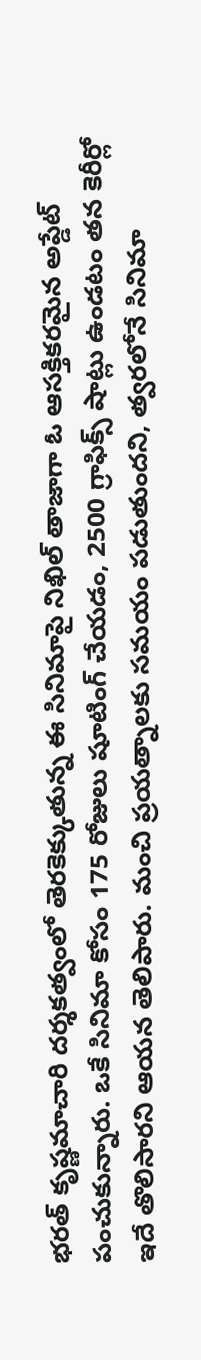భరత్ కృష్ణమాచారి దర్శకత్వంలో తెరకెక్కుతున్న ఈ సినిమాపై నిఖిల్ తాజాగా ఓ ఆసక్తికరమైన అప్డేట్ పంచుకున్నారు. ఒకే సినిమా కోసం 175 రోజులు షూటింగ్ చేయడం, 2500 గ్రాఫిక్స్ షాట్లు ఉండటం తన కెరీర్లో ఇదే తొలిసారని ఆయన తెలిపారు. మంచి ప్రయత్నాలకు సమయం పడుతుందని, త్వరలోనే సినిమా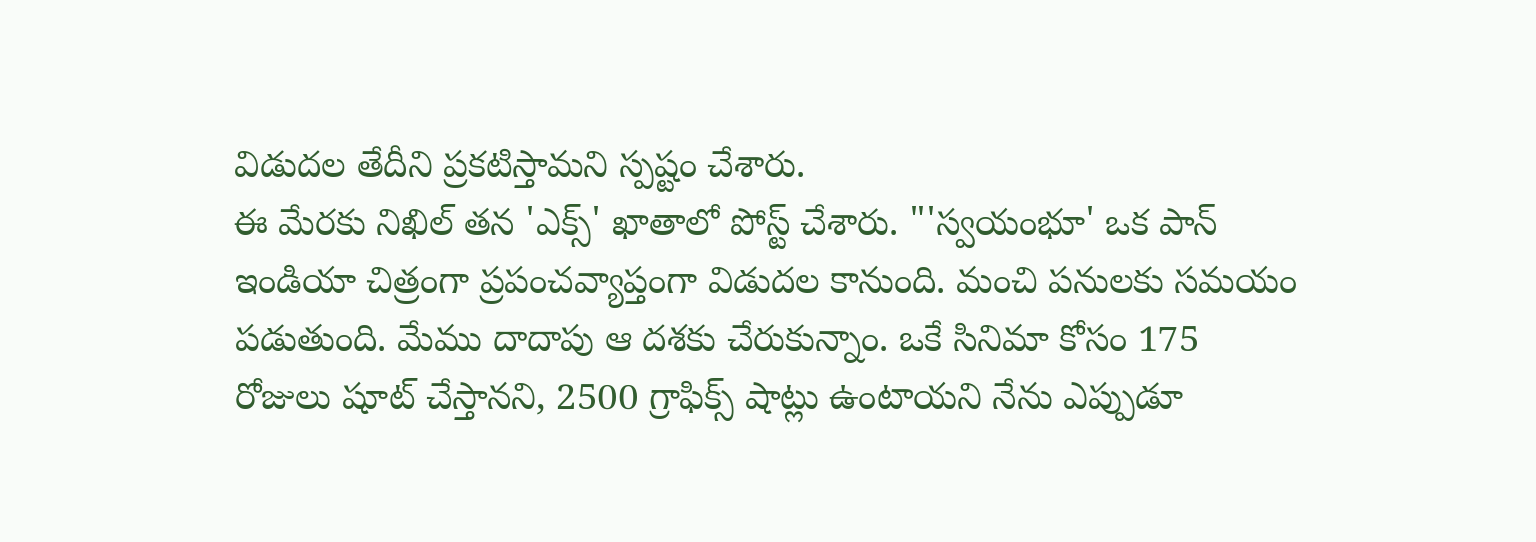విడుదల తేదీని ప్రకటిస్తామని స్పష్టం చేశారు.
ఈ మేరకు నిఖిల్ తన 'ఎక్స్' ఖాతాలో పోస్ట్ చేశారు. "'స్వయంభూ' ఒక పాన్ ఇండియా చిత్రంగా ప్రపంచవ్యాప్తంగా విడుదల కానుంది. మంచి పనులకు సమయం పడుతుంది. మేము దాదాపు ఆ దశకు చేరుకున్నాం. ఒకే సినిమా కోసం 175 రోజులు షూట్ చేస్తానని, 2500 గ్రాఫిక్స్ షాట్లు ఉంటాయని నేను ఎప్పుడూ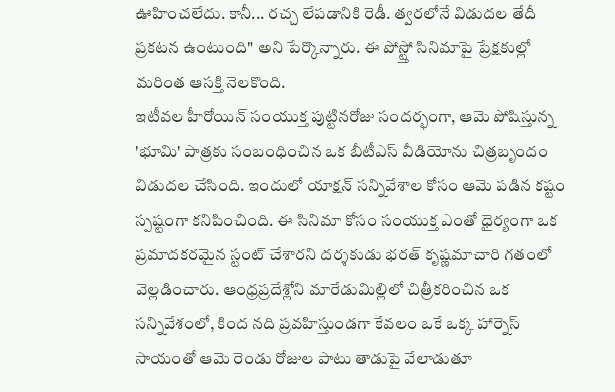ఊహించలేదు. కానీ... రచ్చ లేపడానికి రెడీ. త్వరలోనే విడుదల తేదీ ప్రకటన ఉంటుంది" అని పేర్కొన్నారు. ఈ పోస్ట్తో సినిమాపై ప్రేక్షకుల్లో మరింత ఆసక్తి నెలకొంది.
ఇటీవల హీరోయిన్ సంయుక్త పుట్టినరోజు సందర్భంగా, ఆమె పోషిస్తున్న 'భూమి' పాత్రకు సంబంధించిన ఒక బీటీఎస్ వీడియోను చిత్రబృందం విడుదల చేసింది. ఇందులో యాక్షన్ సన్నివేశాల కోసం ఆమె పడిన కష్టం స్పష్టంగా కనిపించింది. ఈ సినిమా కోసం సంయుక్త ఎంతో ధైర్యంగా ఒక ప్రమాదకరమైన స్టంట్ చేశారని దర్శకుడు భరత్ కృష్ణమాచారి గతంలో వెల్లడించారు. ఆంధ్రప్రదేశ్లోని మారేడుమిల్లిలో చిత్రీకరించిన ఒక సన్నివేశంలో, కింద నది ప్రవహిస్తుండగా కేవలం ఒకే ఒక్క హార్నెస్ సాయంతో ఆమె రెండు రోజుల పాటు తాడుపై వేలాడుతూ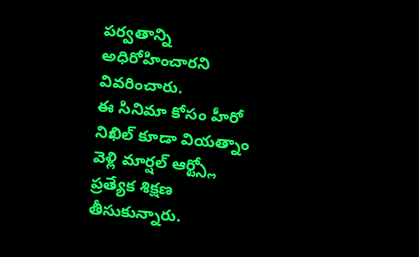పర్వతాన్ని అధిరోహించారని వివరించారు.
ఈ సినిమా కోసం హీరో నిఖిల్ కూడా వియత్నాం వెళ్లి మార్షల్ ఆర్ట్స్లో ప్రత్యేక శిక్షణ తీసుకున్నారు.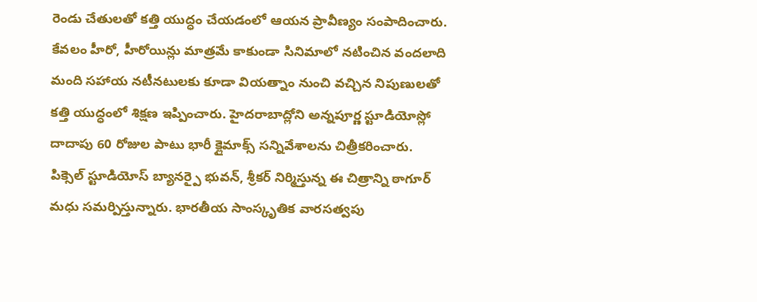రెండు చేతులతో కత్తి యుద్ధం చేయడంలో ఆయన ప్రావీణ్యం సంపాదించారు. కేవలం హీరో, హీరోయిన్లు మాత్రమే కాకుండా సినిమాలో నటించిన వందలాది మంది సహాయ నటీనటులకు కూడా వియత్నాం నుంచి వచ్చిన నిపుణులతో కత్తి యుద్ధంలో శిక్షణ ఇప్పించారు. హైదరాబాద్లోని అన్నపూర్ణ స్టూడియోస్లో దాదాపు 60 రోజుల పాటు భారీ క్లైమాక్స్ సన్నివేశాలను చిత్రీకరించారు.
పిక్సెల్ స్టూడియోస్ బ్యానర్పై భువన్, శ్రీకర్ నిర్మిస్తున్న ఈ చిత్రాన్ని ఠాగూర్ మధు సమర్పిస్తున్నారు. భారతీయ సాంస్కృతిక వారసత్వపు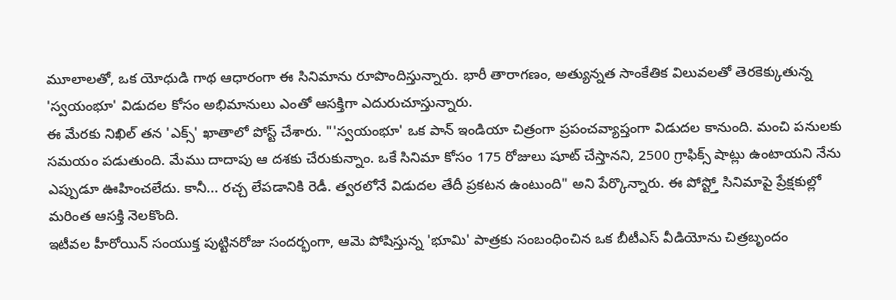మూలాలతో, ఒక యోధుడి గాథ ఆధారంగా ఈ సినిమాను రూపొందిస్తున్నారు. భారీ తారాగణం, అత్యున్నత సాంకేతిక విలువలతో తెరకెక్కుతున్న 'స్వయంభూ' విడుదల కోసం అభిమానులు ఎంతో ఆసక్తిగా ఎదురుచూస్తున్నారు.
ఈ మేరకు నిఖిల్ తన 'ఎక్స్' ఖాతాలో పోస్ట్ చేశారు. "'స్వయంభూ' ఒక పాన్ ఇండియా చిత్రంగా ప్రపంచవ్యాప్తంగా విడుదల కానుంది. మంచి పనులకు సమయం పడుతుంది. మేము దాదాపు ఆ దశకు చేరుకున్నాం. ఒకే సినిమా కోసం 175 రోజులు షూట్ చేస్తానని, 2500 గ్రాఫిక్స్ షాట్లు ఉంటాయని నేను ఎప్పుడూ ఊహించలేదు. కానీ... రచ్చ లేపడానికి రెడీ. త్వరలోనే విడుదల తేదీ ప్రకటన ఉంటుంది" అని పేర్కొన్నారు. ఈ పోస్ట్తో సినిమాపై ప్రేక్షకుల్లో మరింత ఆసక్తి నెలకొంది.
ఇటీవల హీరోయిన్ సంయుక్త పుట్టినరోజు సందర్భంగా, ఆమె పోషిస్తున్న 'భూమి' పాత్రకు సంబంధించిన ఒక బీటీఎస్ వీడియోను చిత్రబృందం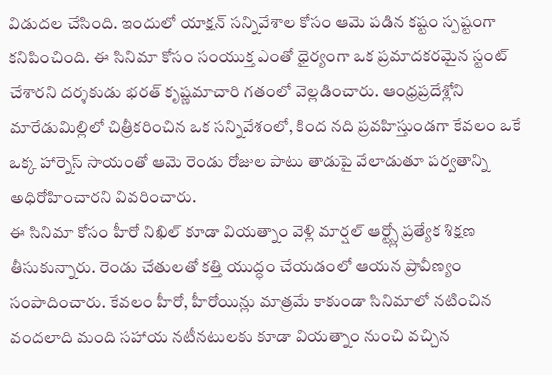విడుదల చేసింది. ఇందులో యాక్షన్ సన్నివేశాల కోసం ఆమె పడిన కష్టం స్పష్టంగా కనిపించింది. ఈ సినిమా కోసం సంయుక్త ఎంతో ధైర్యంగా ఒక ప్రమాదకరమైన స్టంట్ చేశారని దర్శకుడు భరత్ కృష్ణమాచారి గతంలో వెల్లడించారు. ఆంధ్రప్రదేశ్లోని మారేడుమిల్లిలో చిత్రీకరించిన ఒక సన్నివేశంలో, కింద నది ప్రవహిస్తుండగా కేవలం ఒకే ఒక్క హార్నెస్ సాయంతో ఆమె రెండు రోజుల పాటు తాడుపై వేలాడుతూ పర్వతాన్ని అధిరోహించారని వివరించారు.
ఈ సినిమా కోసం హీరో నిఖిల్ కూడా వియత్నాం వెళ్లి మార్షల్ ఆర్ట్స్లో ప్రత్యేక శిక్షణ తీసుకున్నారు. రెండు చేతులతో కత్తి యుద్ధం చేయడంలో ఆయన ప్రావీణ్యం సంపాదించారు. కేవలం హీరో, హీరోయిన్లు మాత్రమే కాకుండా సినిమాలో నటించిన వందలాది మంది సహాయ నటీనటులకు కూడా వియత్నాం నుంచి వచ్చిన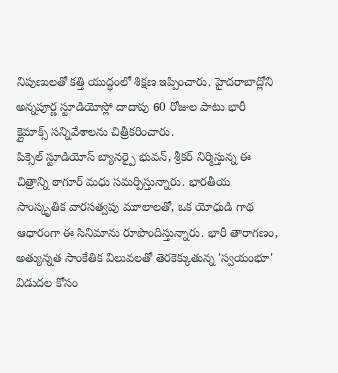నిపుణులతో కత్తి యుద్ధంలో శిక్షణ ఇప్పించారు. హైదరాబాద్లోని అన్నపూర్ణ స్టూడియోస్లో దాదాపు 60 రోజుల పాటు భారీ క్లైమాక్స్ సన్నివేశాలను చిత్రీకరించారు.
పిక్సెల్ స్టూడియోస్ బ్యానర్పై భువన్, శ్రీకర్ నిర్మిస్తున్న ఈ చిత్రాన్ని ఠాగూర్ మధు సమర్పిస్తున్నారు. భారతీయ సాంస్కృతిక వారసత్వపు మూలాలతో, ఒక యోధుడి గాథ ఆధారంగా ఈ సినిమాను రూపొందిస్తున్నారు. భారీ తారాగణం, అత్యున్నత సాంకేతిక విలువలతో తెరకెక్కుతున్న 'స్వయంభూ' విడుదల కోసం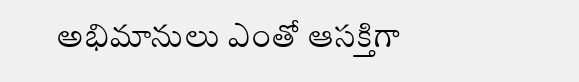అభిమానులు ఎంతో ఆసక్తిగా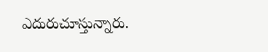ఎదురుచూస్తున్నారు.